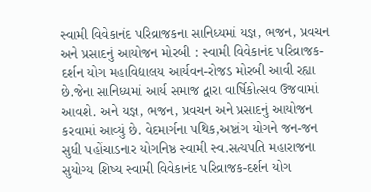સ્વામી વિવેકાનંદ પરિવ્રાજકના સાનિધ્યમાં યજ્ઞ, ભજન, પ્રવચન અને પ્રસાદનું આયોજન મોરબી : સ્વામી વિવેકાનંદ પરિવ્રાજક-દર્શન યોગ મહાવિદ્યાલય આર્યવન-રોજડ મોરબી આવી રહ્યા છે.જેના સાનિધ્યમાં આર્ય સમાજ દ્વારા વાર્ષિકોત્સવ ઉજવામાં આવશે. અને યજ્ઞ, ભજન, પ્રવચન અને પ્રસાદનું આયોજન કરવામાં આવ્યું છે. વેદમાર્ગના પથિક,અષ્ટાંગ યોગને જન-જન સુધી પહોંચાડનાર યોગનિષ્ઠ સ્વામી સ્વ.સત્યપતિ મહારાજના સુયોગ્ય શિષ્ય સ્વામી વિવેકાનંદ પરિવ્રાજક-દર્શન યોગ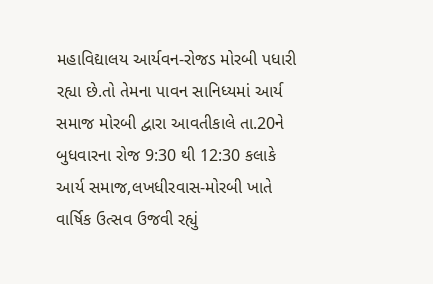મહાવિદ્યાલય આર્યવન-રોજડ મોરબી પધારી રહ્યા છે.તો તેમના પાવન સાનિધ્યમાં આર્ય સમાજ મોરબી દ્વારા આવતીકાલે તા.20ને બુધવારના રોજ 9:30 થી 12:30 કલાકે આર્ય સમાજ,લખધીરવાસ-મોરબી ખાતે વાર્ષિક ઉત્સવ ઉજવી રહ્યું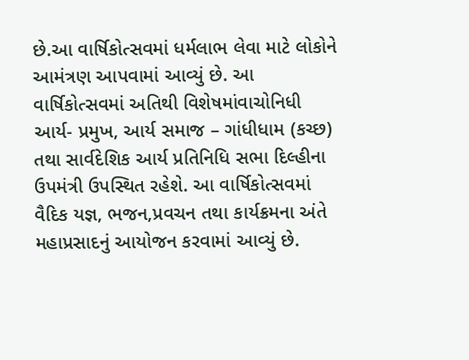છે.આ વાર્ષિકોત્સવમાં ધર્મલાભ લેવા માટે લોકોને આમંત્રણ આપવામાં આવ્યું છે. આ વાર્ષિકોત્સવમાં અતિથી વિશેષમાંવાચોનિધી આર્ય- પ્રમુખ, આર્ય સમાજ – ગાંધીધામ (કચ્છ) તથા સાર્વદેશિક આર્ય પ્રતિનિધિ સભા દિલ્હીના ઉપમંત્રી ઉપસ્થિત રહેશે. આ વાર્ષિકોત્સવમાં વૈદિક યજ્ઞ, ભજન,પ્રવચન તથા કાર્યક્રમના અંતે મહાપ્રસાદનું આયોજન કરવામાં આવ્યું છે.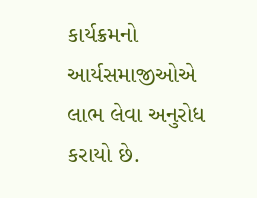કાર્યક્રમનો આર્યસમાજીઓએ લાભ લેવા અનુરોધ કરાયો છે.